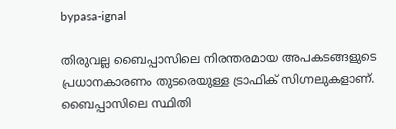bypasa-ignal

തിരുവല്ല ബൈപ്പാസിലെ നിരന്തരമായ അപകടങ്ങളുടെ പ്രധാനകാരണം തുടരെയുള്ള ട്രാഫിക് സിഗ്നലുകളാണ്. ബൈപ്പാസിലെ സ്ഥിതി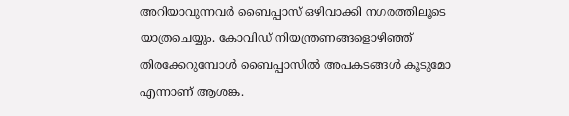അറിയാവുന്നവര്‍ ബൈപ്പാസ് ഒഴിവാക്കി നഗരത്തിലൂടെ യാത്രചെയ്യും. കോവിഡ് നിയന്ത്രണങ്ങളൊഴിഞ്ഞ് തിരക്കേറുമ്പോള്‍ ബൈപ്പാസില്‍ അപകടങ്ങള്‍ കൂടുമോ എന്നാണ് ആശങ്ക.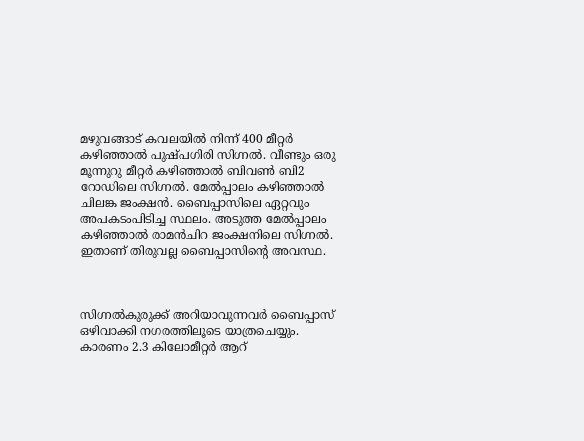മഴുവങ്ങാട് കവലയില്‍ നിന്ന് 400 മീറ്റര്‍ കഴിഞ്ഞാല്‍ പുഷ്പഗിരി സിഗ്നല്‍. വീണ്ടും ഒരു മൂന്നുറു മീറ്റര്‍ കഴിഞ്ഞാല്‍ ബിവണ്‍ ബി2 റോഡിലെ സിഗ്നല്‍. മേല്‍പ്പാലം കഴിഞ്ഞാല്‍ ചിലങ്ക ജംക്ഷന്‍. ബൈപ്പാസിലെ ഏറ്റവും അപകടംപിടിച്ച സ്ഥലം. അടുത്ത മേല്‍പ്പാലം കഴിഞ്ഞാല്‍ രാമന്‍ചിറ ജംക്ഷനിലെ സിഗ്നല്‍. ഇതാണ് തിരുവല്ല ബൈപ്പാസിന്‍റെ അവസ്ഥ.



സിഗ്നല്‍കുരുക്ക് അറിയാവുന്നവര്‍ ബൈപ്പാസ് ഒഴിവാക്കി നഗരത്തിലൂടെ യാത്രചെയ്യും. കാരണം 2.3 കിലോമീറ്റര്‍ ആറ്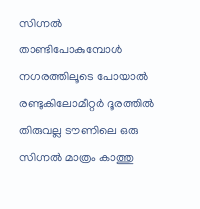സിഗ്നല്‍ താണ്ടിപോകുമ്പോള്‍ നഗരത്തിലൂടെ പോയാല്‍ രണ്ടുകിലോമീറ്റര്‍ ദൂരത്തില്‍ തിരുവല്ല ടൗണിലെ ഒരു സിഗ്നല്‍ മാത്രം കാത്തു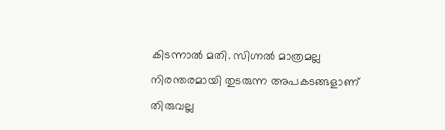കിടന്നാല്‍ മതി. സിഗ്നല്‍ മാത്രമല്ല നിരന്തരമായി തുടരുന്ന അപകടങ്ങളാണ് തിരുവല്ല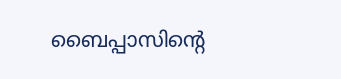ബൈപ്പാസിന്‍റെ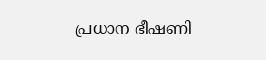പ്രധാന ഭീഷണി